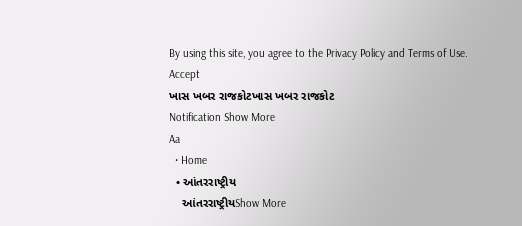By using this site, you agree to the Privacy Policy and Terms of Use.
Accept
ખાસ ખબર રાજકોટખાસ ખબર રાજકોટ
Notification Show More
Aa
  • Home
  • આંતરરાષ્ટ્રીય
    આંતરરાષ્ટ્રીયShow More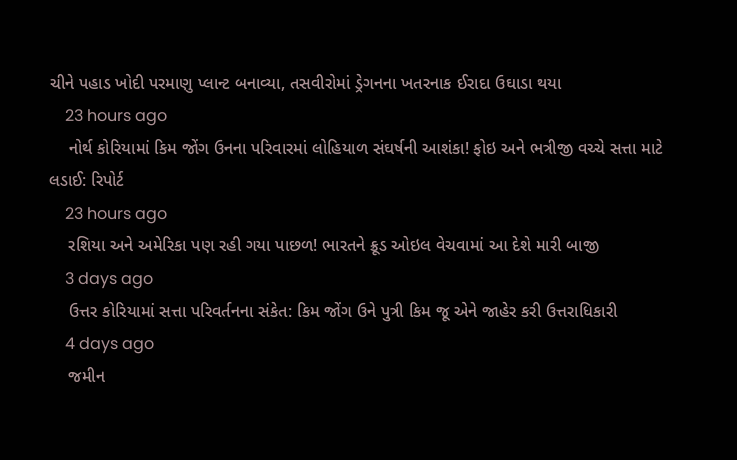ચીને પહાડ ખોદી પરમાણુ પ્લાન્ટ બનાવ્યા, તસવીરોમાં ડ્રેગનના ખતરનાક ઈરાદા ઉઘાડા થયા
    23 hours ago
    નોર્થ કોરિયામાં કિમ જોંગ ઉનના પરિવારમાં લોહિયાળ સંઘર્ષની આશંકા! ફોઇ અને ભત્રીજી વચ્ચે સત્તા માટે લડાઈ: રિપોર્ટ
    23 hours ago
    રશિયા અને અમેરિકા પણ રહી ગયા પાછળ! ભારતને ક્રૂડ ઓઇલ વેચવામાં આ દેશે મારી બાજી
    3 days ago
    ઉત્તર કોરિયામાં સત્તા પરિવર્તનના સંકેત: કિમ જોંગ ઉને પુત્રી કિમ જૂ એને જાહેર કરી ઉત્તરાધિકારી
    4 days ago
    જમીન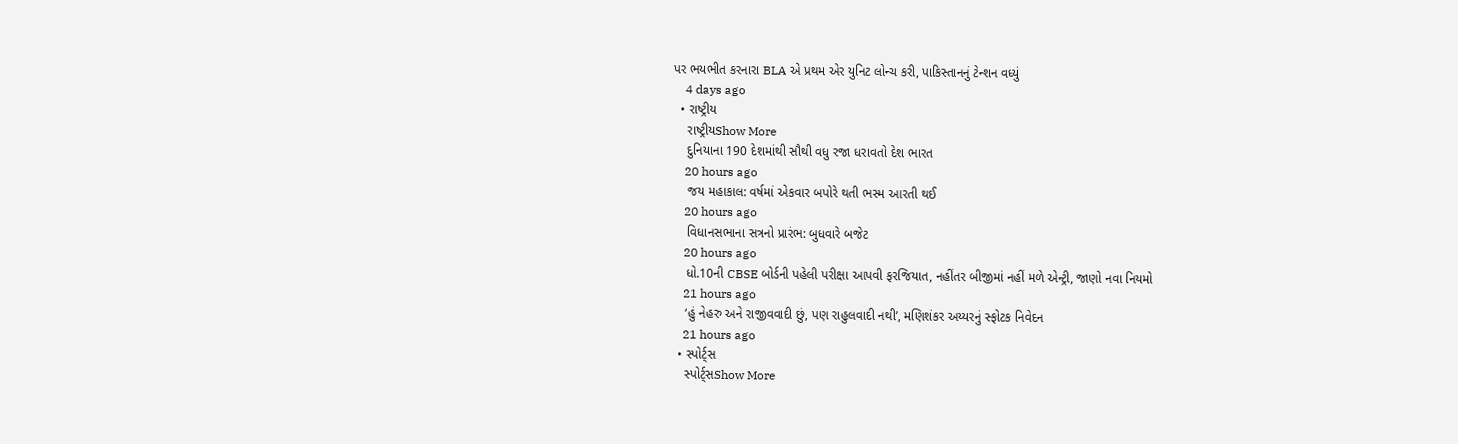પર ભયભીત કરનારા BLA એ પ્રથમ એર યુનિટ લોન્ચ કરી, પાકિસ્તાનનું ટેન્શન વધ્યું
    4 days ago
  • રાષ્ટ્રીય
    રાષ્ટ્રીયShow More
    દુનિયાના 190 દેશમાંથી સૌથી વધુ રજા ધરાવતો દેશ ભારત
    20 hours ago
    જય મહાકાલ: વર્ષમાં એકવાર બપોરે થતી ભસ્મ આરતી થઈ
    20 hours ago
    વિધાનસભાના સત્રનો પ્રારંભ: બુધવારે બજેટ
    20 hours ago
    ધો.10ની CBSE બોર્ડની પહેલી પરીક્ષા આપવી ફરજિયાત, નહીંતર બીજીમાં નહીં મળે એન્ટ્રી, જાણો નવા નિયમો
    21 hours ago
    ‘હું નેહરુ અને રાજીવવાદી છું, પણ રાહુલવાદી નથી’, મણિશંકર અય્યરનું સ્ફોટક નિવેદન
    21 hours ago
  • સ્પોર્ટ્સ
    સ્પોર્ટ્સShow More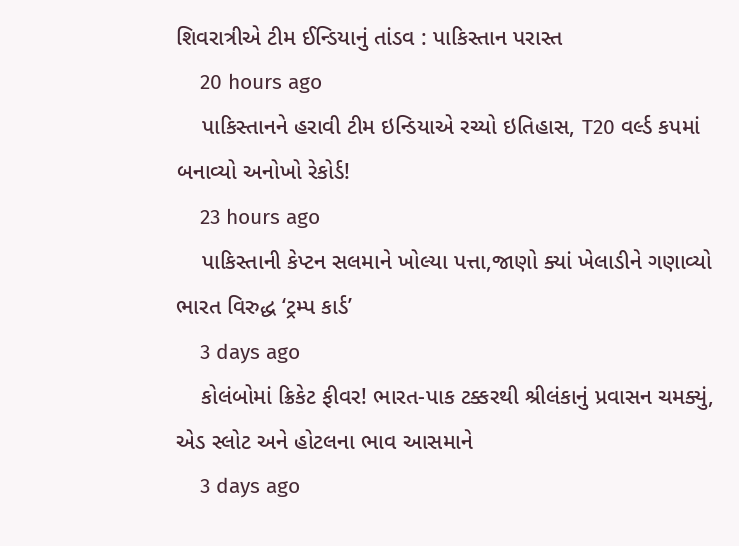શિવરાત્રીએ ટીમ ઈન્ડિયાનું તાંડવ : પાકિસ્તાન પરાસ્ત
    20 hours ago
    પાકિસ્તાનને હરાવી ટીમ ઇન્ડિયાએ રચ્યો ઇતિહાસ, T20 વર્લ્ડ કપમાં બનાવ્યો અનોખો રેકોર્ડ!
    23 hours ago
    પાકિસ્તાની કેપ્ટન સલમાને ખોલ્યા પત્તા,જાણો ક્યાં ખેલાડીને ગણાવ્યો ભારત વિરુદ્ધ ‘ટ્રમ્પ કાર્ડ’
    3 days ago
    કોલંબોમાં ક્રિકેટ ફીવર! ભારત-પાક ટક્કરથી શ્રીલંકાનું પ્રવાસન ચમક્યું, એડ સ્લોટ અને હોટલના ભાવ આસમાને
    3 days ago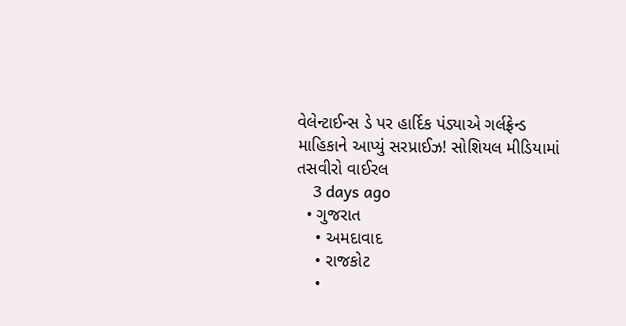વેલેન્ટાઈન્સ ડે પર હાર્દિક પંડ્યાએ ગર્લફ્રેન્ડ માહિકાને આપ્યું સરપ્રાઈઝ! સોશિયલ મીડિયામાં તસવીરો વાઈરલ
    3 days ago
  • ગુજરાત
    • અમદાવાદ
    • રાજકોટ
    •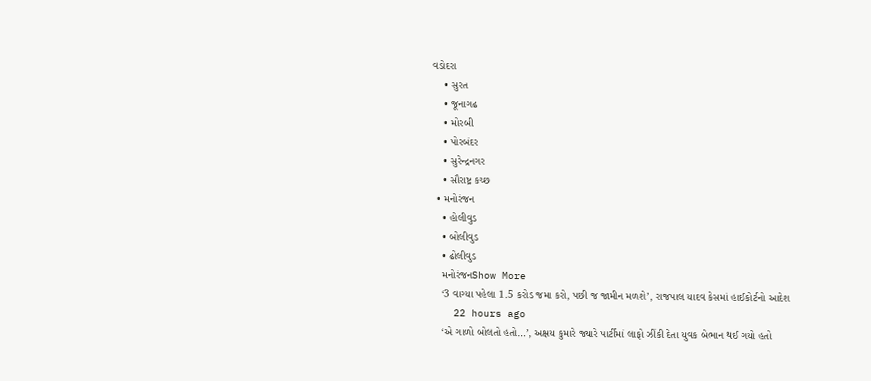વડોદરા
    • સુરત
    • જૂનાગઢ
    • મોરબી
    • પોરબંદર
    • સુરેન્દ્રનગર
    • સૌરાષ્ટ્ર કચ્છ
  • મનોરંજન
    • હોલીવુડ
    • બોલીવુડ
    • ઢોલીવુડ
    મનોરંજનShow More
    ‘3 વાગ્યા પહેલા 1.5 કરોડ જમા કરો, પછી જ જામીન મળશે’, રાજપાલ યાદવ કેસમાં હાઈકોર્ટનો આદેશ
    22 hours ago
    ‘એ ગાળો બોલતો હતો…’, અક્ષય કુમારે જ્યારે પાર્ટીમાં લાફો ઝીંકી દેતા યુવક બેભાન થઈ ગયો હતો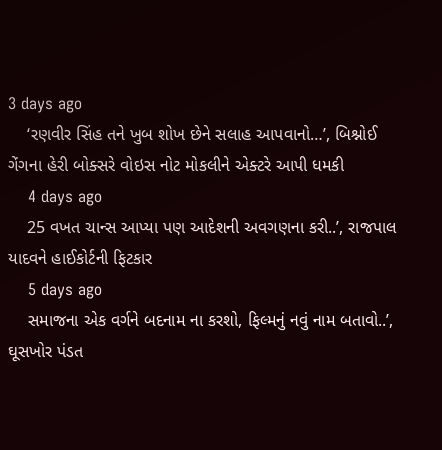3 days ago
    ‘રણવીર સિંહ તને ખુબ શોખ છેને સલાહ આપવાનો…’, બિશ્નોઈ ગેંગના હેરી બોક્સરે વોઇસ નોટ મોકલીને એક્ટરે આપી ધમકી
    4 days ago
    25 વખત ચાન્સ આપ્યા પણ આદેશની અવગણના કરી..’, રાજપાલ યાદવને હાઈકોર્ટની ફિટકાર
    5 days ago
    સમાજના એક વર્ગને બદનામ ના કરશો, ફિલ્મનું નવું નામ બતાવો..’, ઘૂસખોર પંડત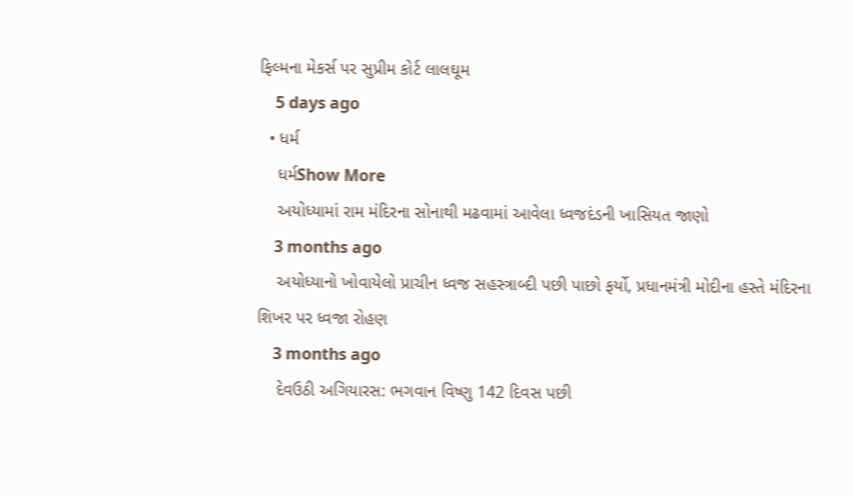ફિલ્મના મેકર્સ પર સુપ્રીમ કોર્ટ લાલઘૂમ
    5 days ago
  • ધર્મ
    ધર્મShow More
    અયોધ્યામાં રામ મંદિરના સોનાથી મઢવામાં આવેલા ધ્વજદંડની ખાસિયત જાણો
    3 months ago
    અયોધ્યાનો ખોવાયેલો પ્રાચીન ધ્વજ સહસ્ત્રાબ્દી પછી પાછો ફર્યો, પ્રધાનમંત્રી મોદીના હસ્તે મંદિરના શિખર પર ધ્વજા રોહણ
    3 months ago
    દેવઉઠી અગિયારસ: ભગવાન વિષ્ણુ 142 દિવસ પછી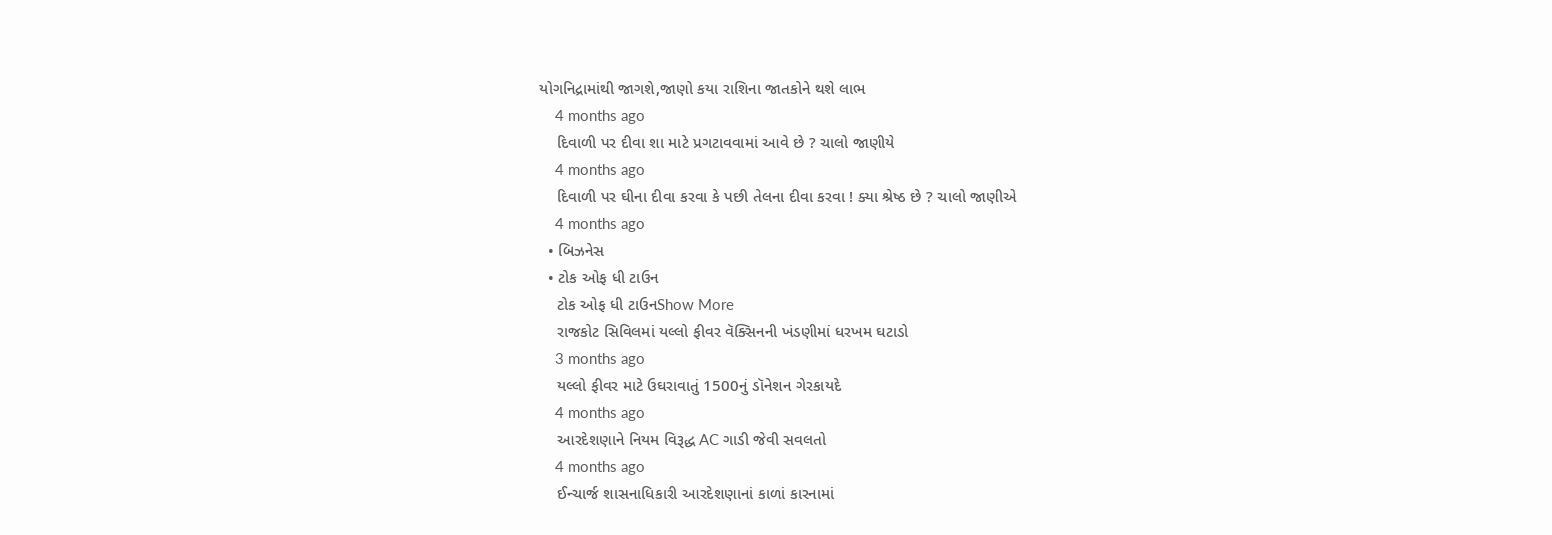યોગનિદ્રામાંથી જાગશે,જાણો કયા રાશિના જાતકોને થશે લાભ
    4 months ago
    દિવાળી પર દીવા શા માટે પ્રગટાવવામાં આવે છે ? ચાલો જાણીયે
    4 months ago
    દિવાળી પર ઘીના દીવા કરવા કે પછી તેલના દીવા કરવા ! ક્યા શ્રેષ્ઠ છે ? ચાલો જાણીએ
    4 months ago
  • બિઝનેસ
  • ટોક ઓફ ધી ટાઉન
    ટોક ઓફ ધી ટાઉનShow More
    રાજકોટ સિવિલમાં યલ્લો ફીવર વૅક્સિનની ખંડણીમાં ધરખમ ઘટાડો
    3 months ago
    યલ્લો ફીવર માટે ઉઘરાવાતું 1500નું ડૉનેશન ગેરકાયદે
    4 months ago
    આરદેશણાને નિયમ વિરૂદ્ધ AC ગાડી જેવી સવલતો
    4 months ago
    ઈન્ચાર્જ શાસનાધિકારી આરદેશણાનાં કાળાં કારનામાં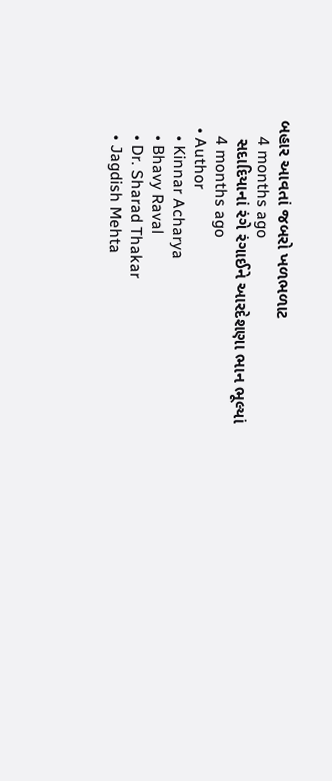બહાર આવતાં જબરો ખળભળાટ
    4 months ago
    સદાદિયાનાં રંગે રંગાઈને આરદેશણા ભાન ભૂલ્યાં
    4 months ago
  • Author
    • Kinnar Acharya
    • Bhavy Raval
    • Dr. Sharad Thakar
    • Jagdish Mehta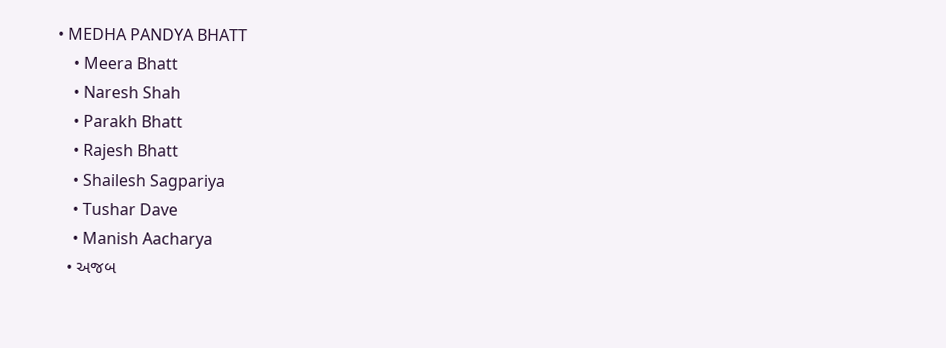• MEDHA PANDYA BHATT
    • Meera Bhatt
    • Naresh Shah
    • Parakh Bhatt
    • Rajesh Bhatt
    • Shailesh Sagpariya
    • Tushar Dave
    • Manish Aacharya
  • અજબ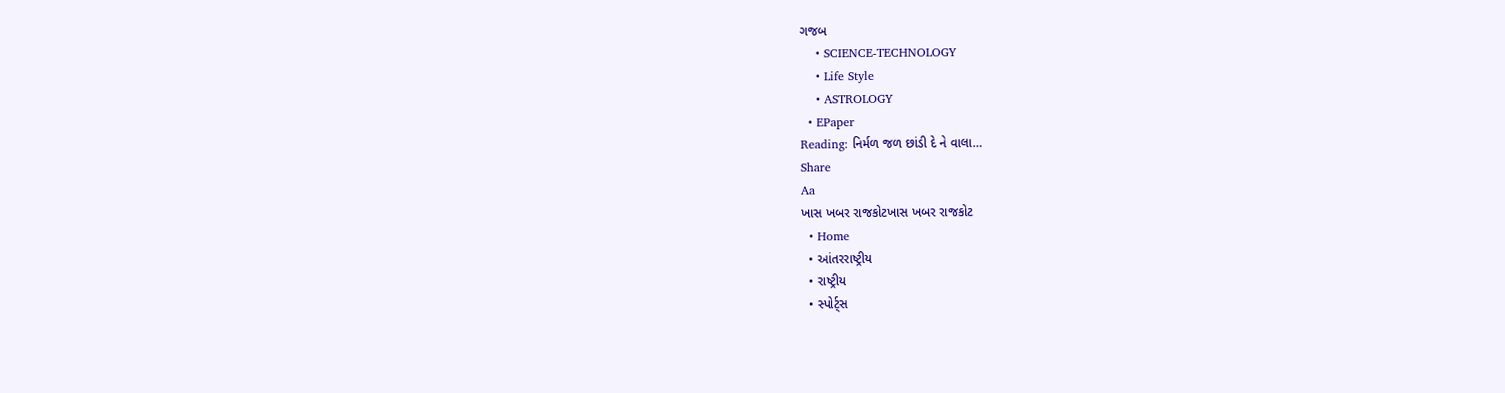ગજબ
    • SCIENCE-TECHNOLOGY
    • Life Style
    • ASTROLOGY
  • EPaper
Reading: નિર્મળ જળ છાંડી દે ને વાલા…
Share
Aa
ખાસ ખબર રાજકોટખાસ ખબર રાજકોટ
  • Home
  • આંતરરાષ્ટ્રીય
  • રાષ્ટ્રીય
  • સ્પોર્ટ્સ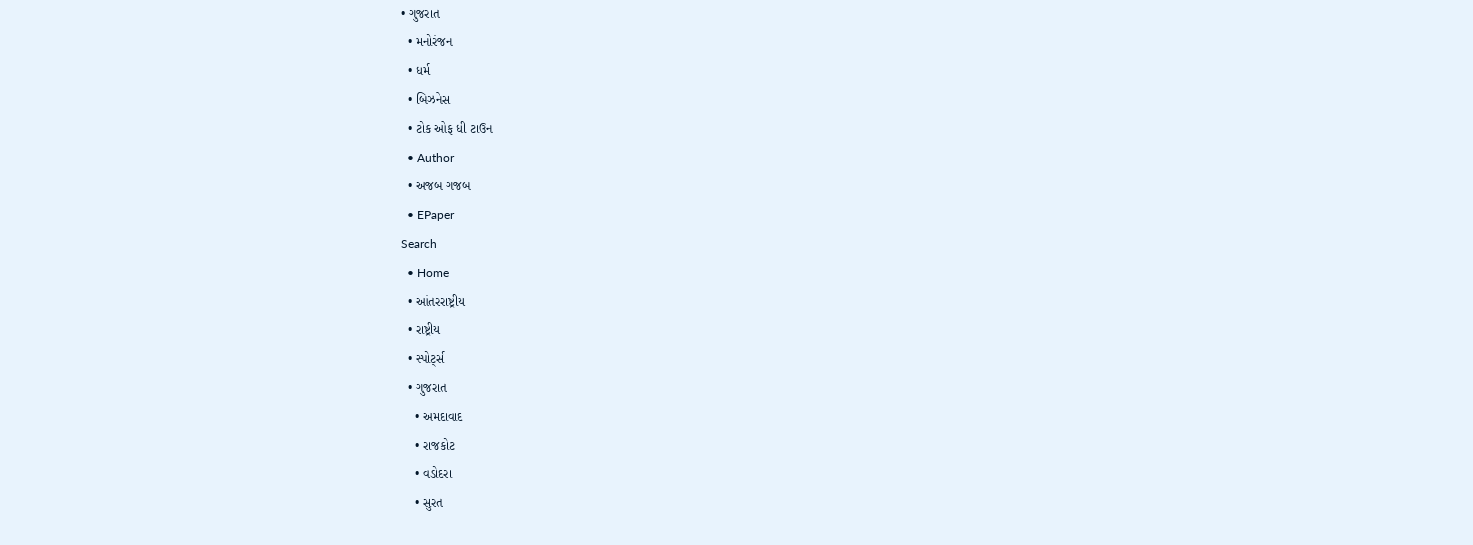• ગુજરાત
  • મનોરંજન
  • ધર્મ
  • બિઝનેસ
  • ટોક ઓફ ધી ટાઉન
  • Author
  • અજબ ગજબ
  • EPaper
Search
  • Home
  • આંતરરાષ્ટ્રીય
  • રાષ્ટ્રીય
  • સ્પોર્ટ્સ
  • ગુજરાત
    • અમદાવાદ
    • રાજકોટ
    • વડોદરા
    • સુરત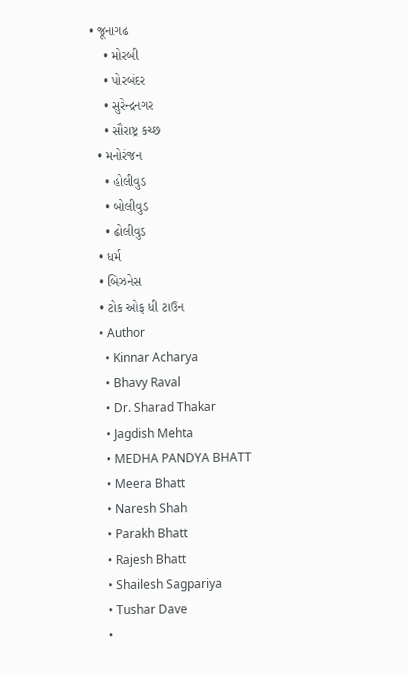• જૂનાગઢ
    • મોરબી
    • પોરબંદર
    • સુરેન્દ્રનગર
    • સૌરાષ્ટ્ર કચ્છ
  • મનોરંજન
    • હોલીવુડ
    • બોલીવુડ
    • ઢોલીવુડ
  • ધર્મ
  • બિઝનેસ
  • ટોક ઓફ ધી ટાઉન
  • Author
    • Kinnar Acharya
    • Bhavy Raval
    • Dr. Sharad Thakar
    • Jagdish Mehta
    • MEDHA PANDYA BHATT
    • Meera Bhatt
    • Naresh Shah
    • Parakh Bhatt
    • Rajesh Bhatt
    • Shailesh Sagpariya
    • Tushar Dave
    •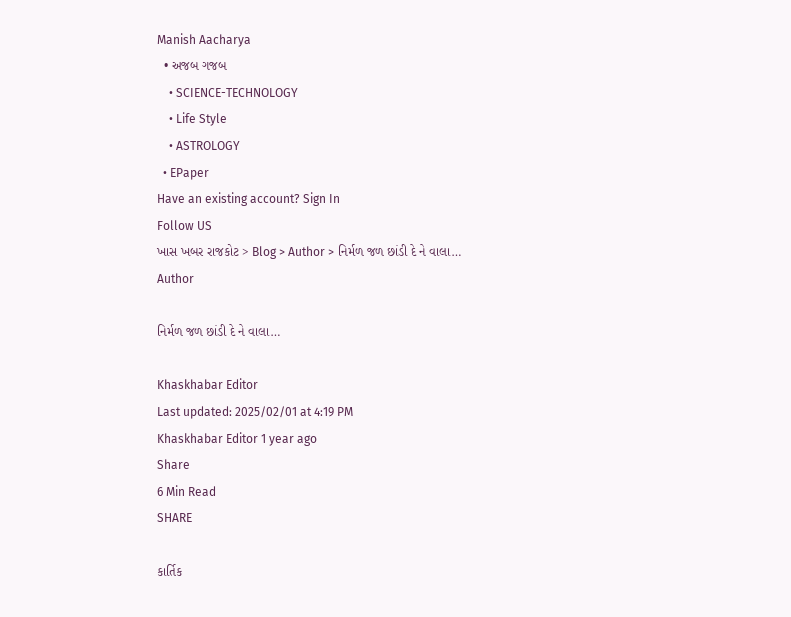Manish Aacharya
  • અજબ ગજબ
    • SCIENCE-TECHNOLOGY
    • Life Style
    • ASTROLOGY
  • EPaper
Have an existing account? Sign In
Follow US
ખાસ ખબર રાજકોટ > Blog > Author > નિર્મળ જળ છાંડી દે ને વાલા…
Author

નિર્મળ જળ છાંડી દે ને વાલા…

Khaskhabar Editor
Last updated: 2025/02/01 at 4:19 PM
Khaskhabar Editor 1 year ago
Share
6 Min Read
SHARE

કાર્તિક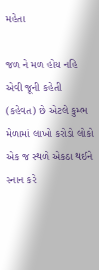મહેતા

જળ ને મળ હોય નહિ એવી જૂની કહેતી (કહેવત) છે એટલે કુમ્ભ મેળામાં લાખો કરોડો લોકો એક જ સ્થળે એકઠા થઈને સ્નાન કરે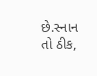છે.સ્નાન તો ઠીક,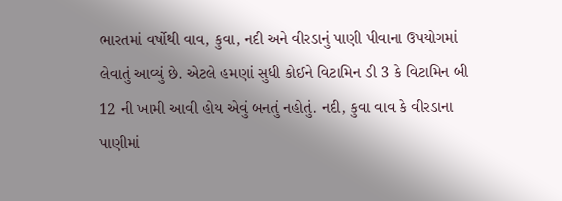ભારતમાં વર્ષોથી વાવ, કુવા, નદી અને વીરડાનું પાણી પીવાના ઉપયોગમાં લેવાતું આવ્યું છે. એટલે હમણાં સુધી કોઈને વિટામિન ડી 3 કે વિટામિન બી 12 ની ખામી આવી હોય એવું બનતું નહોતું. નદી, કુવા વાવ કે વીરડાના પાણીમાં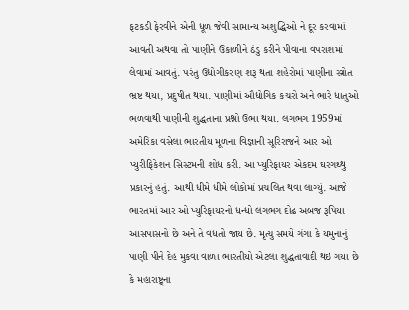ફટકડી ફેરવીને એની ધૂળ જેવી સામાન્ય અશુદ્ધિઓ ને દૂર કરવામાં આવતી અથવા તો પાણીને ઉકાળીને ઠંડુ કરીને પીવાના વપરાશમાં લેવામાં આવતું. પરંતુ ઉદ્યોગીકરણ શરૂ થતા શહેરોમાં પાણીના સ્ત્રોત ભ્રષ્ટ થયા, પ્રદુષીત થયા. પાણીમાં ઔદ્યોગિક કચરો અને ભારે ધાતુઓ ભળવાથી પાણીની શુદ્ધતાના પ્રશ્નો ઉભા થયા. લગભગ 1959માં અમેરિકા વસેલા ભારતીય મૂળના વિજ્ઞાની સૂરિરાજને આર ઓ પ્યુરીફિકેશન સિસ્ટમની શોધ કરી. આ પ્યુરિફાયર એકદમ ઘરગથ્થુ પ્રકારનું હતું. આથી ધીમે ધીમે લોકોમાં પ્રચલિત થવા લાગ્યું. આજે ભારતમાં આર ઓ પ્યુરિફાયરનો ધન્ધો લગભગ દોઢ અબજ રૂપિયા આસપાસનો છે અને તે વધતો જાય છે. મૃત્યુ સમયે ગંગા કે યમુનાનું પાણી પીને દેહ મુકવા વાળા ભારતીયો એટલા શુદ્ધતાવાદી થઇ ગયા છે કે મહારાષ્ટ્ર્ના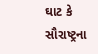ઘાટ કે સૌરાષ્ટ્રના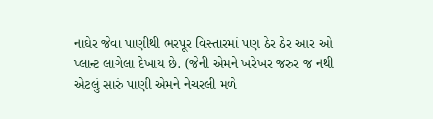નાઘેર જેવા પાણીથી ભરપૂર વિસ્તારમાં પણ ઠેર ઠેર આર ઓ પ્લાન્ટ લાગેલા દેખાય છે. (જેની એમને ખરેખર જરુર જ નથી એટલું સારું પાણી એમને નેચરલી મળે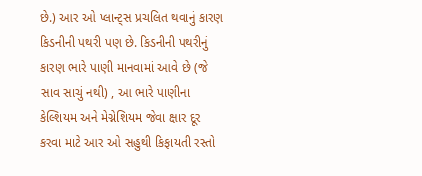છે.) આર ઓ પ્લાન્ટ્સ પ્રચલિત થવાનું કારણ કિડનીની પથરી પણ છે. કિડનીની પથરીનું કારણ ભારે પાણી માનવામાં આવે છે (જે સાવ સાચું નથી) , આ ભારે પાણીના કેલ્શિયમ અને મેગ્નેશિયમ જેવા ક્ષાર દૂર કરવા માટે આર ઓ સહુથી કિફાયતી રસ્તો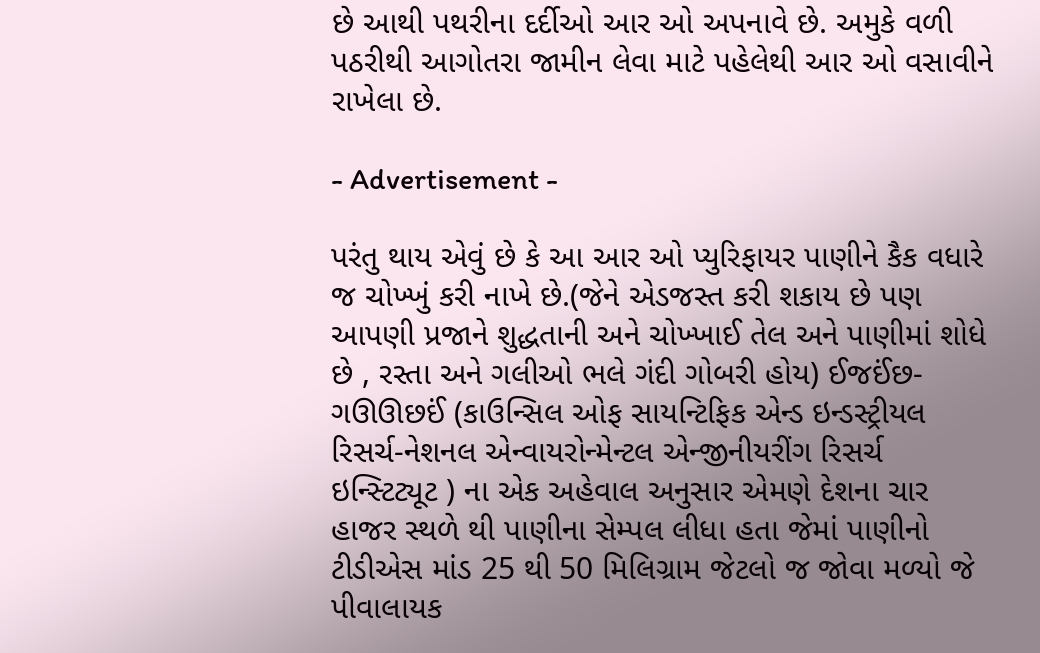છે આથી પથરીના દર્દીઓ આર ઓ અપનાવે છે. અમુકે વળી પઠરીથી આગોતરા જામીન લેવા માટે પહેલેથી આર ઓ વસાવીને રાખેલા છે.

- Advertisement -

પરંતુ થાય એવું છે કે આ આર ઓ પ્યુરિફાયર પાણીને કૈક વધારે જ ચોખ્ખું કરી નાખે છે.(જેને એડજસ્ત કરી શકાય છે પણ આપણી પ્રજાને શુદ્ધતાની અને ચોખ્ખાઈ તેલ અને પાણીમાં શોધે છે , રસ્તા અને ગલીઓ ભલે ગંદી ગોબરી હોય) ઈજઈંછ-ગઊઊછઈં (કાઉન્સિલ ઓફ સાયન્ટિફિક એન્ડ ઇન્ડસ્ટ્રીયલ રિસર્ચ-નેશનલ એન્વાયરોન્મેન્ટલ એન્જીનીયરીંગ રિસર્ચ ઇન્સ્ટિટ્યૂટ ) ના એક અહેવાલ અનુસાર એમણે દેશના ચાર હાજર સ્થળે થી પાણીના સેમ્પલ લીધા હતા જેમાં પાણીનો ટીડીએસ માંડ 25 થી 50 મિલિગ્રામ જેટલો જ જોવા મળ્યો જે પીવાલાયક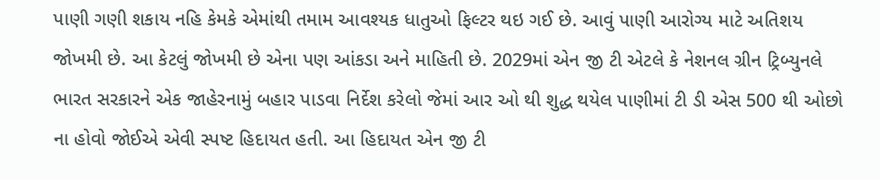પાણી ગણી શકાય નહિ કેમકે એમાંથી તમામ આવશ્યક ધાતુઓ ફિલ્ટર થઇ ગઈ છે. આવું પાણી આરોગ્ય માટે અતિશય જોખમી છે. આ કેટલું જોખમી છે એના પણ આંકડા અને માહિતી છે. 2029માં એન જી ટી એટલે કે નેશનલ ગ્રીન ટ્રિબ્યુનલે ભારત સરકારને એક જાહેરનામું બહાર પાડવા નિર્દેશ કરેલો જેમાં આર ઓ થી શુદ્ધ થયેલ પાણીમાં ટી ડી એસ 500 થી ઓછો ના હોવો જોઈએ એવી સ્પષ્ટ હિદાયત હતી. આ હિદાયત એન જી ટી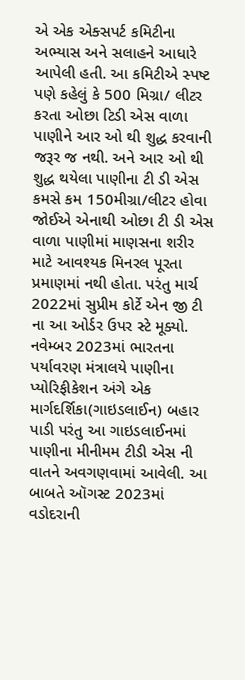એ એક એક્સપર્ટ કમિટીના અભ્યાસ અને સલાહને આધારે આપેલી હતી. આ કમિટીએ સ્પષ્ટ પણે કહેલું કે 500 મિગ્રા/ લીટર કરતા ઓછા ટિડી એસ વાળા પાણીને આર ઓ થી શુદ્ધ કરવાની જરૂર જ નથી. અને આર ઓ થી શુદ્ધ થયેલા પાણીના ટી ડી એસ કમસે કમ 150મીગ્રા/લીટર હોવા જોઈએ એનાથી ઓછા ટી ડી એસ વાળા પાણીમાં માણસના શરીર માટે આવશ્યક મિનરલ પૂરતા પ્રમાણમાં નથી હોતા. પરંતુ માર્ચ 2022માં સુપ્રીમ કોર્ટે એન જી ટી ના આ ઓર્ડર ઉપર સ્ટે મૂક્યો. નવેમ્બર 2023માં ભારતના પર્યાવરણ મંત્રાલયે પાણીના પ્યોરિફીકેશન અંગે એક માર્ગદર્શિકા(ગાઇડલાઈન) બહાર પાડી પરંતુ આ ગાઇડલાઈનમાં પાણીના મીનીમમ ટીડી એસ ની વાતને અવગણવામાં આવેલી. આ બાબતે ઑગસ્ટ 2023માં વડોદરાની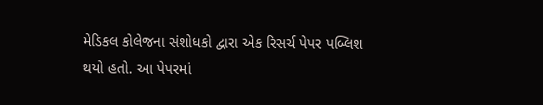મેડિકલ કોલેજના સંશોધકો દ્વારા એક રિસર્ચ પેપર પબ્લિશ થયો હતો. આ પેપરમાં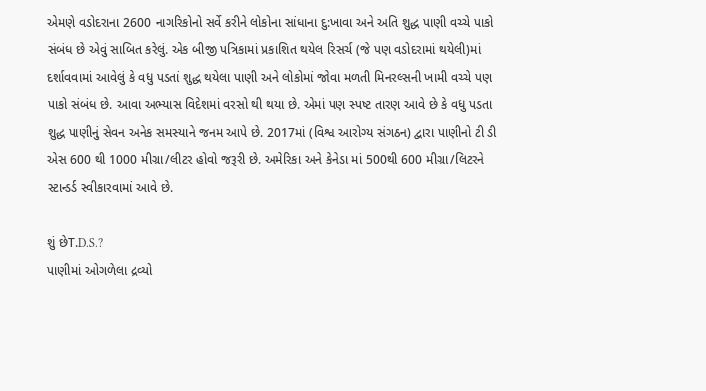એમણે વડોદરાના 2600 નાગરિકોનો સર્વે કરીને લોકોના સાંધાના દુ:ખાવા અને અતિ શુદ્ધ પાણી વચ્ચે પાકો સંબંધ છે એવું સાબિત કરેલું. એક બીજી પત્રિકામાં પ્રકાશિત થયેલ રિસર્ચ (જે પણ વડોદરામાં થયેલી)માં દર્શાવવામાં આવેલું કે વધુ પડતાં શુદ્ધ થયેલા પાણી અને લોકોમાં જોવા મળતી મિનરલ્સની ખામી વચ્ચે પણ પાકો સંબંધ છે. આવા અભ્યાસ વિદેશમાં વરસો થી થયા છે. એમાં પણ સ્પષ્ટ તારણ આવે છે કે વધુ પડતા શુદ્ધ પાણીનું સેવન અનેક સમસ્યાને જનમ આપે છે. 2017માં (વિશ્વ આરોગ્ય સંગઠન) દ્વારા પાણીનો ટી ડી એસ 600 થી 1000 મીગ્રા/લીટર હોવો જરૂરી છે. અમેરિકા અને કેનેડા માં 500થી 600 મીગ્રા/લિટરને સ્ટાન્ડર્ડ સ્વીકારવામાં આવે છે.

શું છેT.D.S.?
પાણીમાં ઓગળેલા દ્રવ્યો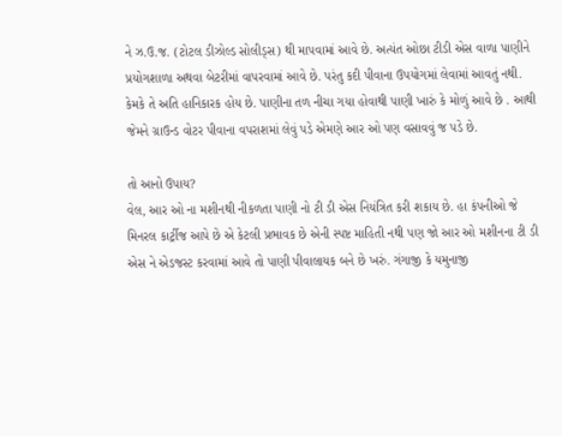ને ઝ.ઉ.જ. (ટોટલ ડીઝોલ્ડ સોલીડ્સ) થી માપવામાં આવે છે. અત્યંત ઓછા ટીડી એસ વાળા પાણીને પ્રયોગશાળા અથવા બેટરીમાં વાપરવામાં આવે છે. પરંતુ કદી પીવાના ઉપયોગમાં લેવામાં આવતું નથી. કેમકે તે અતિ હાનિકારક હોય છે. પાણીના તળ નીચા ગયા હોવાથી પાણી ખારું કે મોળું આવે છે . આથી જેમને ગ્રાઉન્ડ વોટર પીવાના વપરાશમાં લેવું પડે એમણે આર ઓ પણ વસાવવું જ પડે છે.

તો આનો ઉપાય?
વેલ, આર ઓ ના મશીનથી નીકળતા પાણી નો ટી ડી એસ નિયંત્રિત કરી શકાય છે. હા કંપનીઓ જે મિનરલ કાર્ટ્રીજ આપે છે એ કેટલી પ્રભાવક છે એની સ્પષ્ટ માહિતી નથી પણ જો આર ઓ મશીનના ટી ડી એસ ને એડજસ્ટ કરવામાં આવે તો પાણી પીવાલાયક બને છે ખરું. ગંગાજી કે યમુનાજી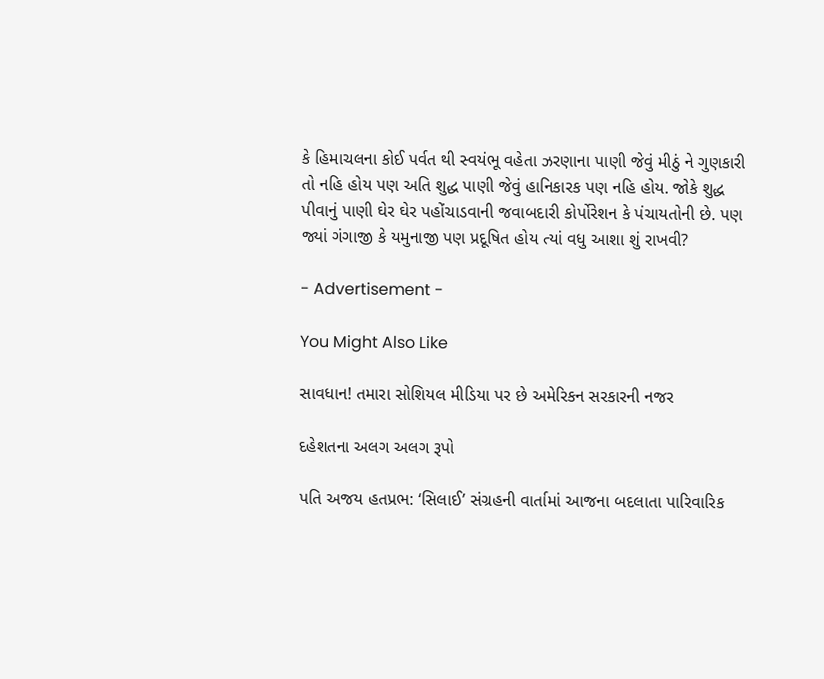કે હિમાચલના કોઈ પર્વત થી સ્વયંભૂ વહેતા ઝરણાના પાણી જેવું મીઠું ને ગુણકારી તો નહિ હોય પણ અતિ શુદ્ધ પાણી જેવું હાનિકારક પણ નહિ હોય. જોકે શુદ્ધ પીવાનું પાણી ઘેર ઘેર પહોંચાડવાની જવાબદારી કોર્પોરેશન કે પંચાયતોની છે. પણ જ્યાં ગંગાજી કે યમુનાજી પણ પ્રદૂષિત હોય ત્યાં વધુ આશા શું રાખવી?

- Advertisement -

You Might Also Like

સાવધાન! તમારા સોશિયલ મીડિયા પર છે અમેરિકન સરકારની નજર

દહેશતના અલગ અલગ રૂપો

પતિ અજય હતપ્રભ: ‘સિલાઈ’ સંગ્રહની વાર્તામાં આજના બદલાતા પારિવારિક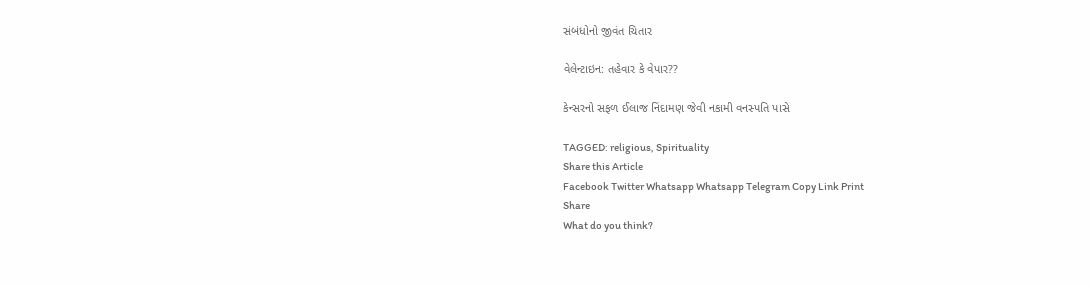સંબંધોનો જીવંત ચિતાર

વેલેન્ટાઇન: તહેવાર કે વેપાર??

કેન્સરનો સફળ ઈલાજ નિંદામણ જેવી નકામી વનસ્પતિ પાસે

TAGGED: religious, Spirituality
Share this Article
Facebook Twitter Whatsapp Whatsapp Telegram Copy Link Print
Share
What do you think?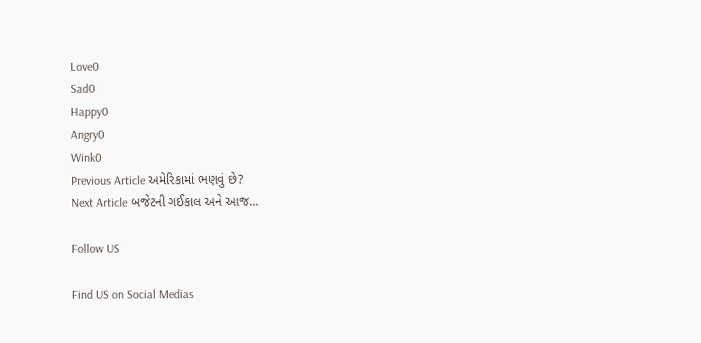Love0
Sad0
Happy0
Angry0
Wink0
Previous Article અમેરિકામાં ભણવું છે?
Next Article બજેટની ગઈકાલ અને આજ…

Follow US

Find US on Social Medias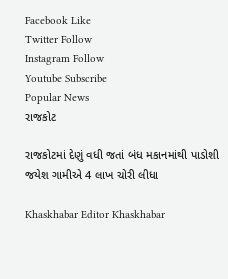Facebook Like
Twitter Follow
Instagram Follow
Youtube Subscribe
Popular News
રાજકોટ

રાજકોટમાં દેણું વધી જતાં બંધ મકાનમાંથી પાડોશી જયેશ ગામીએ 4 લાખ ચોરી લીધા

Khaskhabar Editor Khaskhabar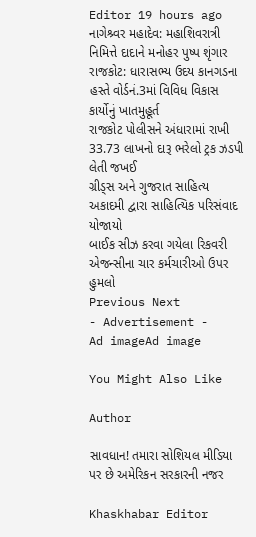Editor 19 hours ago
નાગેશ્ર્વર મહાદેવ: મહાશિવરાત્રી નિમિત્તે દાદાને મનોહર પુષ્પ શૃંગાર
રાજકોટ: ધારાસભ્ય ઉદય કાનગડના હસ્તે વોર્ડનં.3માં વિવિધ વિકાસ કાર્યોનું ખાતમુહૂર્ત
રાજકોટ પોલીસને અંધારામાં રાખી 33.73 લાખનો દારૂ ભરેલો ટ્રક ઝડપી લેતી જખઈ
ગ્રીડ્સ અને ગુજરાત સાહિત્ય અકાદમી દ્વારા સાહિત્યિક પરિસંવાદ યોજાયો
બાઈક સીઝ કરવા ગયેલા રિકવરી એજન્સીના ચાર કર્મચારીઓ ઉપર હુમલો
Previous Next
- Advertisement -
Ad imageAd image

You Might Also Like

Author

સાવધાન! તમારા સોશિયલ મીડિયા પર છે અમેરિકન સરકારની નજર

Khaskhabar Editor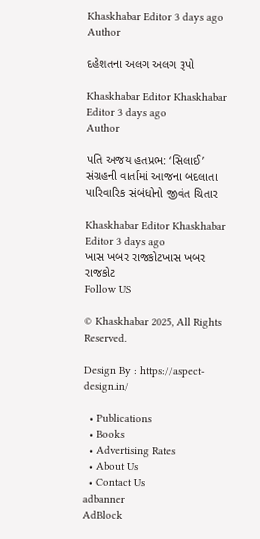Khaskhabar Editor 3 days ago
Author

દહેશતના અલગ અલગ રૂપો

Khaskhabar Editor Khaskhabar Editor 3 days ago
Author

પતિ અજય હતપ્રભ: ‘સિલાઈ’ સંગ્રહની વાર્તામાં આજના બદલાતા પારિવારિક સંબંધોનો જીવંત ચિતાર

Khaskhabar Editor Khaskhabar Editor 3 days ago
ખાસ ખબર રાજકોટખાસ ખબર રાજકોટ
Follow US

© Khaskhabar 2025, All Rights Reserved.

Design By : https://aspect-design.in/

  • Publications
  • Books
  • Advertising Rates
  • About Us
  • Contact Us
adbanner
AdBlock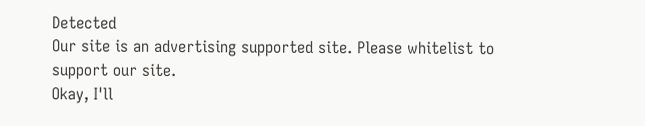Detected
Our site is an advertising supported site. Please whitelist to support our site.
Okay, I'll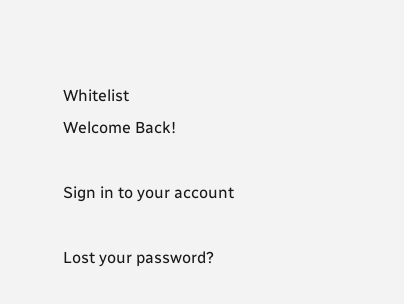Whitelist
Welcome Back!

Sign in to your account

Lost your password?